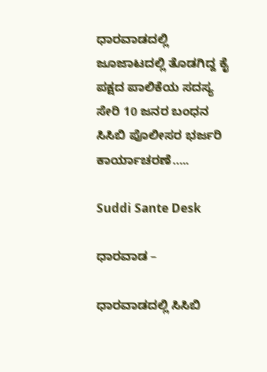ಧಾರವಾಡದಲ್ಲಿ ಜೂಜಾಟದಲ್ಲಿ ತೊಡಗಿದ್ದ ಕೈ ಪಕ್ಷದ ಪಾಲಿಕೆಯ ಸದಸ್ಯ ಸೇರಿ 10 ಜನರ ಬಂಧನ ಸಿಸಿಬಿ ಪೊಲೀಸರ ಭರ್ಜರಿ ಕಾರ್ಯಾಚರಣೆ…..

Suddi Sante Desk

ಧಾರವಾಡ –

ಧಾರವಾಡದಲ್ಲಿ ಸಿಸಿಬಿ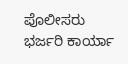ಪೊಲೀಸರು ಭರ್ಜರಿ ಕಾರ್ಯಾ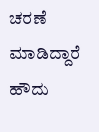ಚರಣೆ ಮಾಡಿದ್ದಾರೆ ಹೌದು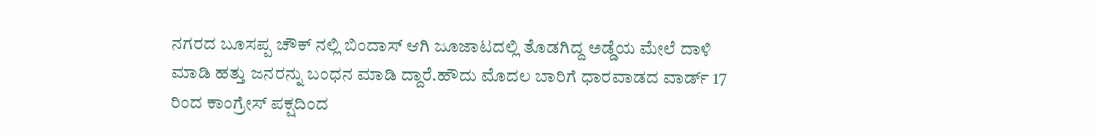ನಗರದ ಬೂಸಪ್ಪ ಚೌಕ್ ನಲ್ಲಿ ಬಿಂದಾಸ್ ಆಗಿ ಜೂಜಾಟದಲ್ಲಿ ತೊಡಗಿದ್ದ ಅಡ್ಡೆಯ ಮೇಲೆ ದಾಳಿ ಮಾಡಿ ಹತ್ತು ಜನರನ್ನು ಬಂಧನ ಮಾಡಿ ದ್ದಾರೆ.ಹೌದು ಮೊದಲ ಬಾರಿಗೆ ಧಾರವಾಡದ ವಾರ್ಡ್ 17 ರಿಂದ ಕಾಂಗ್ರೇಸ್ ಪಕ್ಷದಿಂದ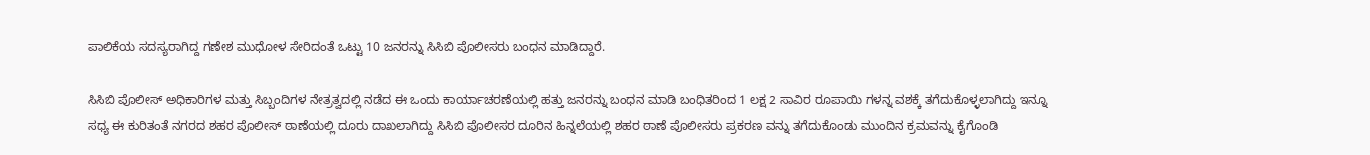ಪಾಲಿಕೆಯ ಸದಸ್ಯರಾಗಿದ್ದ ಗಣೇಶ ಮುಧೋಳ ಸೇರಿದಂತೆ ಒಟ್ಟು 10 ಜನರನ್ನು ಸಿಸಿಬಿ ಪೊಲೀಸರು ಬಂಧನ ಮಾಡಿದ್ದಾರೆ.

ಸಿಸಿಬಿ ಪೊಲೀಸ್ ಅಧಿಕಾರಿಗಳ ಮತ್ತು ಸಿಬ್ಬಂದಿಗಳ ನೇತ್ರತ್ವದಲ್ಲಿ ನಡೆದ ಈ ಒಂದು ಕಾರ್ಯಾಚರಣೆಯಲ್ಲಿ ಹತ್ತು ಜನರನ್ನು ಬಂಧನ ಮಾಡಿ ಬಂಧಿತರಿಂದ 1 ಲಕ್ಷ 2 ಸಾವಿರ ರೂಪಾಯಿ ಗಳನ್ನ ವಶಕ್ಕೆ ತಗೆದುಕೊಳ್ಳಲಾಗಿದ್ದು ಇನ್ನೂ ಸಧ್ಯ ಈ ಕುರಿತಂತೆ ನಗರದ ಶಹರ ಪೊಲೀಸ್ ಠಾಣೆಯಲ್ಲಿ ದೂರು ದಾಖಲಾಗಿದ್ದು ಸಿಸಿಬಿ ಪೊಲೀಸರ ದೂರಿನ ಹಿನ್ನಲೆಯಲ್ಲಿ ಶಹರ ಠಾಣೆ ಪೊಲೀಸರು ಪ್ರಕರಣ ವನ್ನು ತಗೆದುಕೊಂಡು ಮುಂದಿನ ಕ್ರಮವನ್ನು ಕೈಗೊಂಡಿ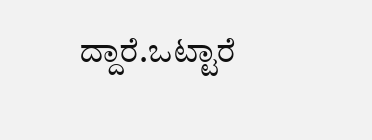ದ್ದಾರೆ.ಒಟ್ಟಾರೆ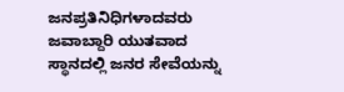ಜನಪ್ರತಿನಿಧಿಗಳಾದವರು ಜವಾಬ್ದಾರಿ ಯುತವಾದ ಸ್ಥಾನದಲ್ಲಿ ಜನರ ಸೇವೆಯನ್ನು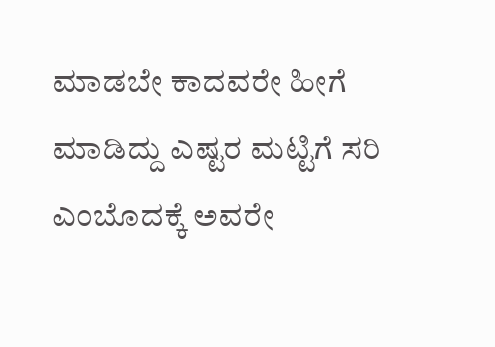ಮಾಡಬೇ ಕಾದವರೇ ಹೀಗೆ ಮಾಡಿದ್ದು ಎಷ್ಟರ ಮಟ್ಟಿಗೆ ಸರಿ ಎಂಬೊದಕ್ಕೆ ಅವರೇ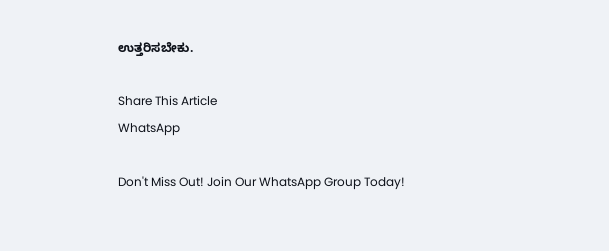ಉತ್ತರಿಸಬೇಕು.

Share This Article
WhatsApp

Don't Miss Out! Join Our WhatsApp Group Today!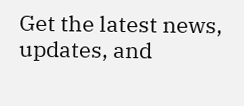Get the latest news, updates, and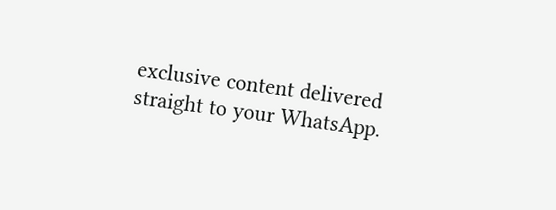exclusive content delivered straight to your WhatsApp.